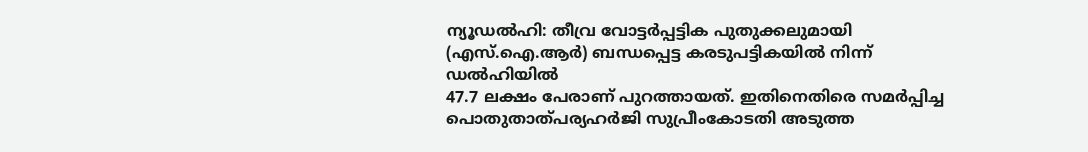ന്യൂഡൽഹി: തീവ്ര വോട്ടർപ്പട്ടിക പുതുക്കലുമായി (എസ്.ഐ.ആർ) ബന്ധപ്പെട്ട കരടുപട്ടികയിൽ നിന്ന് ഡൽഹിയിൽ
47.7 ലക്ഷം പേരാണ് പുറത്തായത്. ഇതിനെതിരെ സമർപ്പിച്ച പൊതുതാത്പര്യഹർജി സുപ്രീംകോടതി അടുത്ത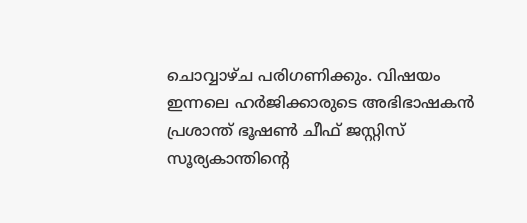ചൊവ്വാഴ്ച പരിഗണിക്കും. വിഷയം ഇന്നലെ ഹർജിക്കാരുടെ അഭിഭാഷകൻ പ്രശാന്ത് ഭൂഷൺ ചീഫ് ജസ്റ്റിസ് സൂര്യകാന്തിന്റെ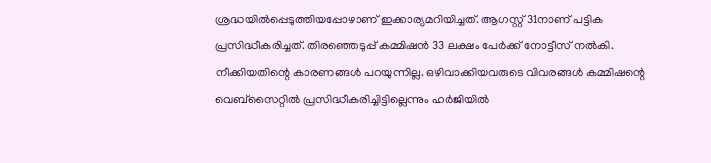ശ്രദ്ധയിൽപ്പെടുത്തിയപ്പോഴാണ് ഇക്കാര്യമറിയിച്ചത്. ആഗസ്റ്റ് 31നാണ് പട്ടിക പ്രസിദ്ധീകരിച്ചത്. തിരഞ്ഞെടുപ്പ് കമ്മിഷൻ 33 ലക്ഷം പേർക്ക് നോട്ടീസ് നൽകി. നീക്കിയതിന്റെ കാരണങ്ങൾ പറയുന്നില്ല. ഒഴിവാക്കിയവരുടെ വിവരങ്ങൾ കമ്മിഷന്റെ വെബ്സൈറ്റിൽ പ്രസിദ്ധീകരിച്ചിട്ടില്ലെന്നും ഹർജിയിൽ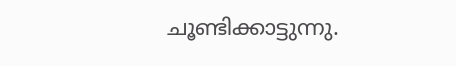ചൂണ്ടിക്കാട്ടുന്നു.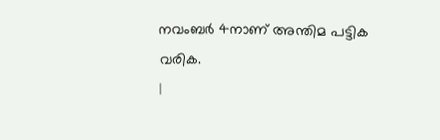നവംബർ 4നാണ് അന്തിമ പട്ടിക വരിക.
|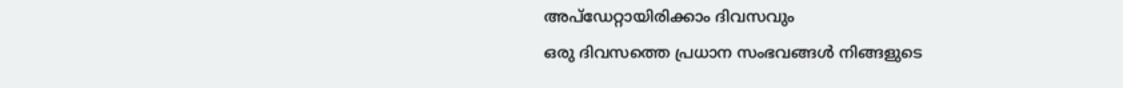അപ്ഡേറ്റായിരിക്കാം ദിവസവും
ഒരു ദിവസത്തെ പ്രധാന സംഭവങ്ങൾ നിങ്ങളുടെ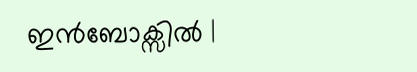ഇൻബോക്സിൽ |